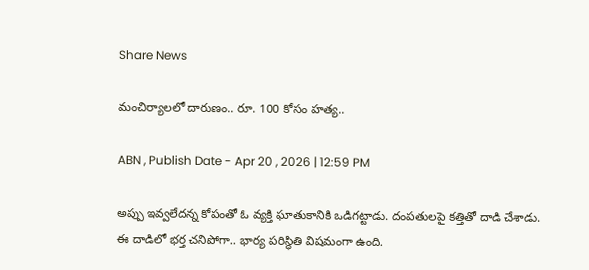Share News

మంచిర్యాలలో దారుణం.. రూ. 100 కోసం హత్య..

ABN , Publish Date - Apr 20 , 2026 | 12:59 PM

అప్పు ఇవ్వలేదన్న కోపంతో ఓ వ్యక్తి ఘాతుకానికి ఒడిగట్టాడు. దంపతులపై కత్తితో దాడి చేశాడు. ఈ దాడిలో భర్త చనిపోగా.. భార్య పరిస్థితి విషమంగా ఉంది.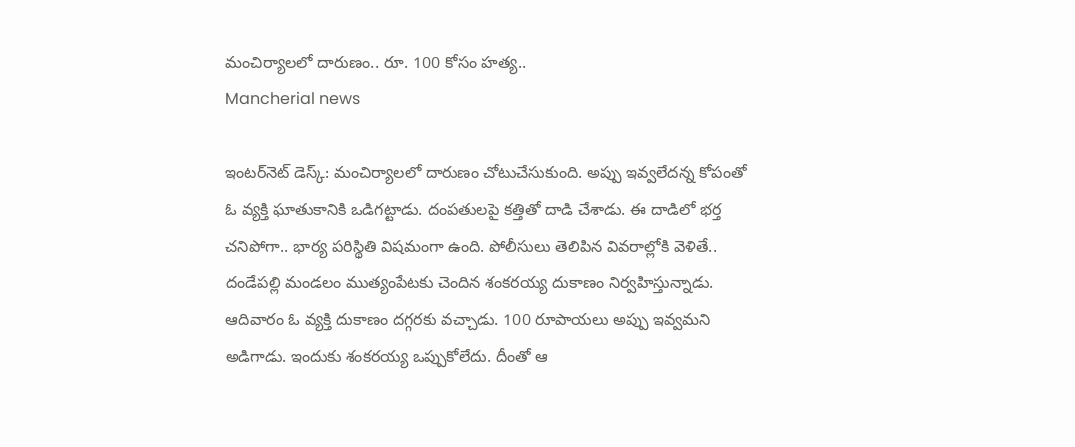మంచిర్యాలలో దారుణం.. రూ. 100 కోసం హత్య..
Mancherial news

ఇంటర్‌నెట్ డెస్క్: మంచిర్యాలలో దారుణం చోటుచేసుకుంది. అప్పు ఇవ్వలేదన్న కోపంతో ఓ వ్యక్తి ఘాతుకానికి ఒడిగట్టాడు. దంపతులపై కత్తితో దాడి చేశాడు. ఈ దాడిలో భర్త చనిపోగా.. భార్య పరిస్థితి విషమంగా ఉంది. పోలీసులు తెలిపిన వివరాల్లోకి వెళితే.. దండేపల్లి మండలం ముత్యంపేటకు చెందిన శంకరయ్య దుకాణం నిర్వహిస్తున్నాడు. ఆదివారం ఓ వ్యక్తి దుకాణం దగ్గరకు వచ్చాడు. 100 రూపాయలు అప్పు ఇవ్వమని అడిగాడు. ఇందుకు శంకరయ్య ఒప్పుకోలేదు. దీంతో ఆ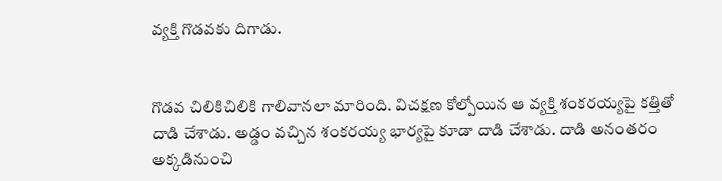వ్యక్తి గొడవకు దిగాడు.


గొడవ చిలికిచిలికి గాలివానలా మారింది. విచక్షణ కోల్పోయిన ఆ వ్యక్తి శంకరయ్యపై కత్తితో దాడి చేశాడు. అడ్డం వచ్చిన శంకరయ్య భార్యపై కూడా దాడి చేశాడు. దాడి అనంతరం అక్కడినుంచి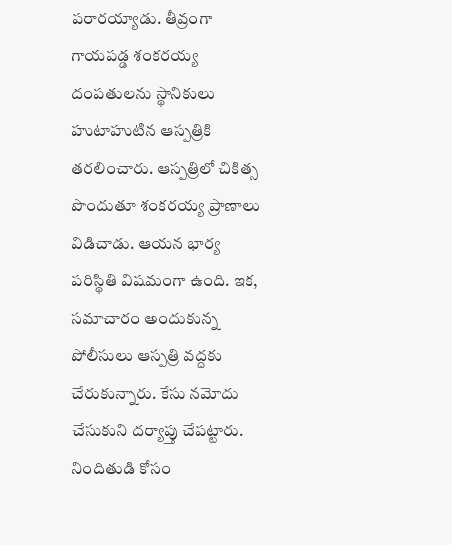పరారయ్యాడు. తీవ్రంగా గాయపడ్డ శంకరయ్య దంపతులను స్థానికులు హుటాహుటిన ఆస్పత్రికి తరలించారు. ఆస్పత్రిలో చికిత్స పొందుతూ శంకరయ్య ప్రాణాలు విడిచాడు. ఆయన భార్య పరిస్థితి విషమంగా ఉంది. ఇక, సమాచారం అందుకున్న పోలీసులు ఆస్పత్రి వద్దకు చేరుకున్నారు. కేసు నమోదు చేసుకుని దర్యాప్తు చేపట్టారు. నిందితుడి కోసం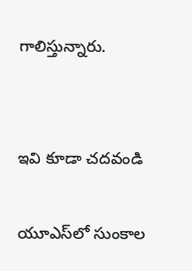గాలిస్తున్నారు.


ఇవి కూడా చదవండి

యూఎస్‌లో సుంకాల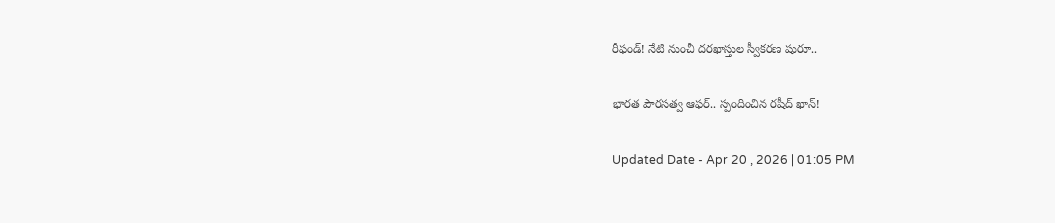రీఫండ్! నేటి నుంచీ దరఖాస్తుల స్వీకరణ షురూ..

భారత పౌరసత్వ ఆఫర్.. స్పందించిన రషీద్ ఖాన్!

Updated Date - Apr 20 , 2026 | 01:05 PM